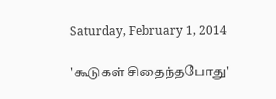Saturday, February 1, 2014

'கூடுகள் சிதைந்தபோது'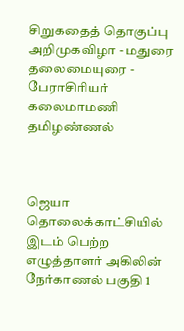சிறுகதைத் தொகுப்பு அறிமுகவிழா - மதுரை தலைமையுரை - பேராசிரியர் கலைமாமணி தமிழண்ணல்



ஜெயா தொலைக்காட்சியில் இடம் பெற்ற எழுத்தாளர் அகிலின் நேர்காணல் பகுதி 1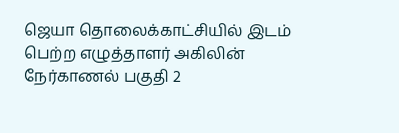ஜெயா தொலைக்காட்சியில் இடம் பெற்ற எழுத்தாளர் அகிலின் நேர்காணல் பகுதி 2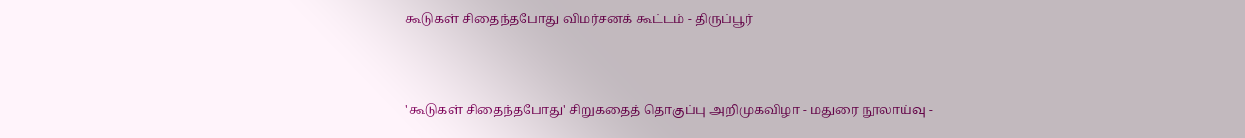கூடுகள் சிதைந்தபோது விமர்சனக் கூட்டம் - திருப்பூர்



'கூடுகள் சிதைந்தபோது' சிறுகதைத் தொகுப்பு அறிமுகவிழா - மதுரை நூலாய்வு -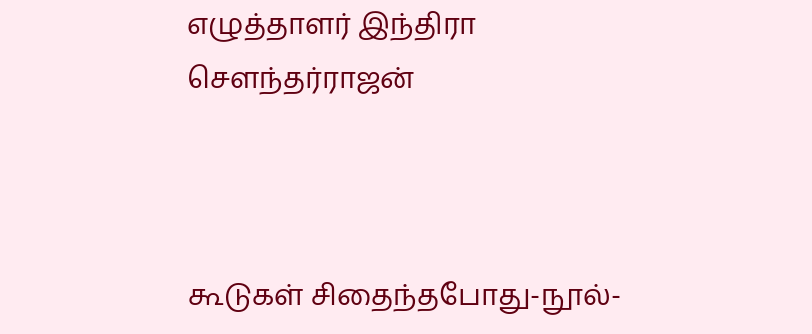எழுத்தாளர் இந்திரா சௌந்தர்ராஜன்



கூடுகள் சிதைந்தபோது-நூல்-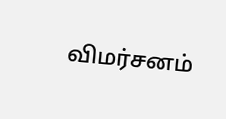விமர்சனம்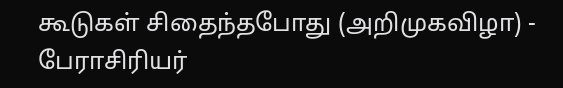கூடுகள் சிதைந்தபோது (அறிமுகவிழா) - பேராசிரியர்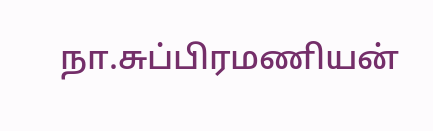நா.சுப்பிரமணியன்